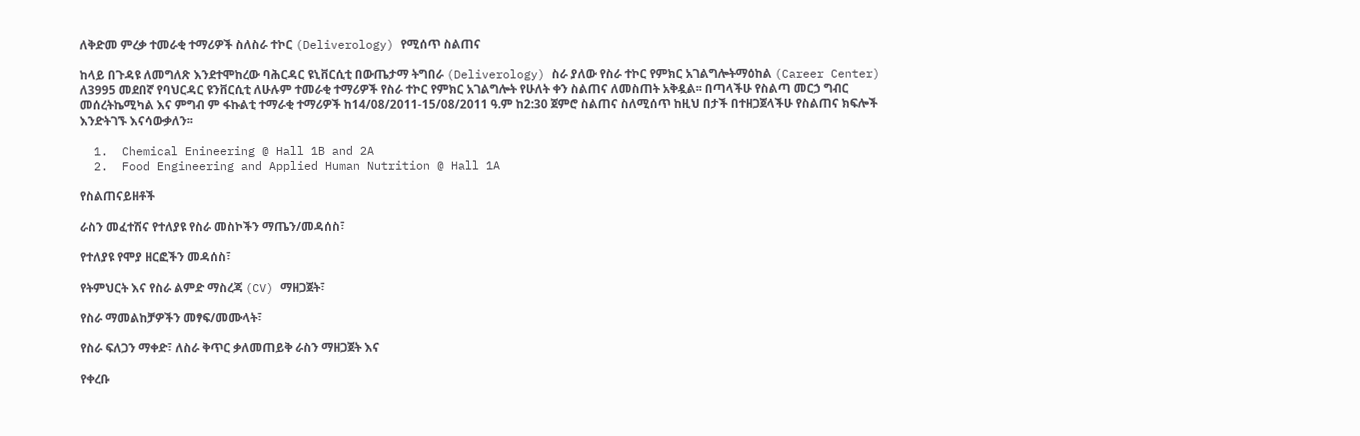ለቅድመ ምረቃ ተመራቂ ተማሪዎች ስለስራ ተኮር (Deliverology) የሚሰጥ ስልጠና

ከላይ በጉዳዩ ለመግለጽ እንደተሞከረው ባሕርዳር ዩኒቨርሲቲ በውጤታማ ትግበራ (Deliverology) ስራ ያለው የስራ ተኮር የምክር አገልግሎትማዕከል (Career Center) ለ3995 መደበኛ የባህርዳር ዩንቨርሲቲ ለሁሉም ተመራቂ ተማሪዎች የስራ ተኮር የምክር አገልግሎት የሁለት ቀን ስልጠና ለመስጠት አቅዷል፡፡ በጣላችሁ የስልጣ መርኃ ግብር መሰረትኬሚካል እና ምግብ ም ፋኩልቲ ተማራቂ ተማሪዎች ከ14/08/2011-15/08/2011 ዓ.ም ከ2:30 ጀምሮ ስልጠና ስለሚሰጥ ከዚህ በታች በተዘጋጀላችሁ የስልጠና ክፍሎች እንድትገኙ እናሳውቃለን፡፡

  1.  Chemical Enineering @ Hall 1B and 2A
  2.  Food Engineering and Applied Human Nutrition @ Hall 1A

የስልጠናይዘቶች

ራስን መፈተሽና የተለያዩ የስራ መስኮችን ማጤን/መዳሰስ፣

የተለያዩ የሞያ ዘርፎችን መዳሰስ፣

የትምህርት እና የስራ ልምድ ማስረጃ (CV) ማዘጋጀት፣

የስራ ማመልከቻዎችን መፃፍ/መሙላት፣

የስራ ፍለጋን ማቀድ፣ ለስራ ቅጥር ቃለመጠይቅ ራስን ማዘጋጀት እና

የቀረቡ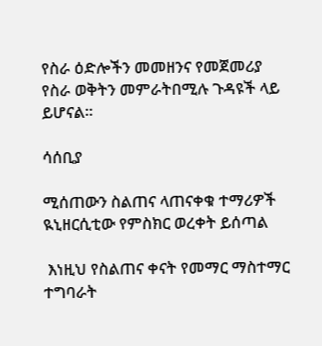የስራ ዕድሎችን መመዘንና የመጀመሪያ የስራ ወቅትን መምራትበሚሉ ጉዳዩች ላይ ይሆናል፡፡

ሳሰቢያ

ሚሰጠውን ስልጠና ላጠናቀቁ ተማሪዎች ዪኒዘርሲቲው የምስክር ወረቀት ይሰጣል

 እነዚህ የስልጠና ቀናት የመማር ማስተማር ተግባራት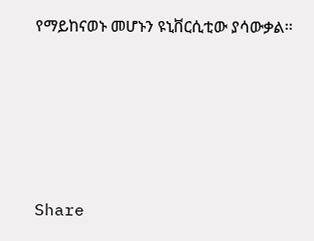የማይከናወኑ መሆኑን ዩኒቨርሲቲው ያሳውቃል፡፡





Share